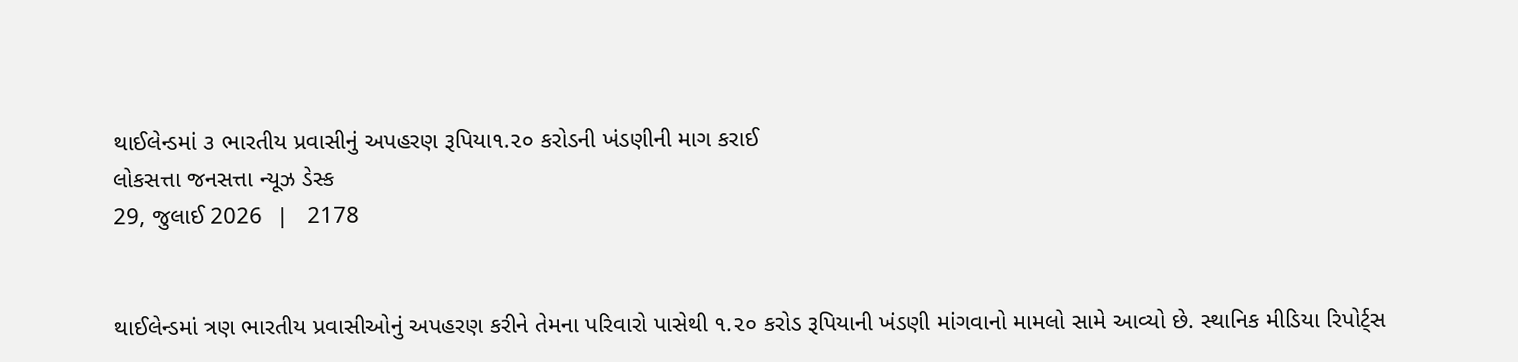થાઈલેન્ડમાં ૩ ભારતીય પ્રવાસીનું અપહરણ રૂપિયા૧.૨૦ કરોડની ખંડણીની માગ કરાઈ
લોકસત્તા જનસત્તા ન્યૂઝ ડેસ્ક
29, જુલાઈ 2026  |   2178


થાઈલેન્ડમાં ત્રણ ભારતીય પ્રવાસીઓનું અપહરણ કરીને તેમના પરિવારો પાસેથી ૧.૨૦ કરોડ રૂપિયાની ખંડણી માંગવાનો મામલો સામે આવ્યો છે. સ્થાનિક મીડિયા રિપોર્ટ્સ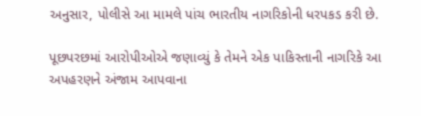અનુસાર, પોલીસે આ મામલે પાંચ ભારતીય નાગરિકોની ધરપકડ કરી છે.

પૂછપરછમાં આરોપીઓએ જણાવ્યું કે તેમને એક પાકિસ્તાની નાગરિકે આ અપહરણને અંજામ આપવાના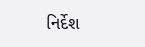નિર્દેશ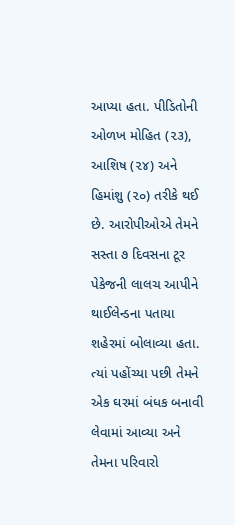આપ્યા હતા. પીડિતોની ઓળખ મોહિત (૨૩), આશિષ (૨૪) અને હિમાંશુ (૨૦) તરીકે થઈ છે. આરોપીઓએ તેમને સસ્તા ૭ દિવસના ટૂર પેકેજની લાલચ આપીને થાઈલેન્ડના પતાયા શહેરમાં બોલાવ્યા હતા. ત્યાં પહોંચ્યા પછી તેમને એક ઘરમાં બંધક બનાવી લેવામાં આવ્યા અને તેમના પરિવારો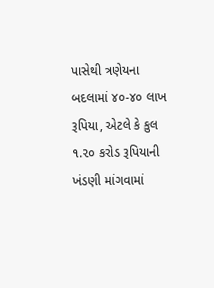પાસેથી ત્રણેયના બદલામાં ૪૦-૪૦ લાખ રૂપિયા, એટલે કે કુલ ૧.૨૦ કરોડ રૂપિયાની ખંડણી માંગવામાં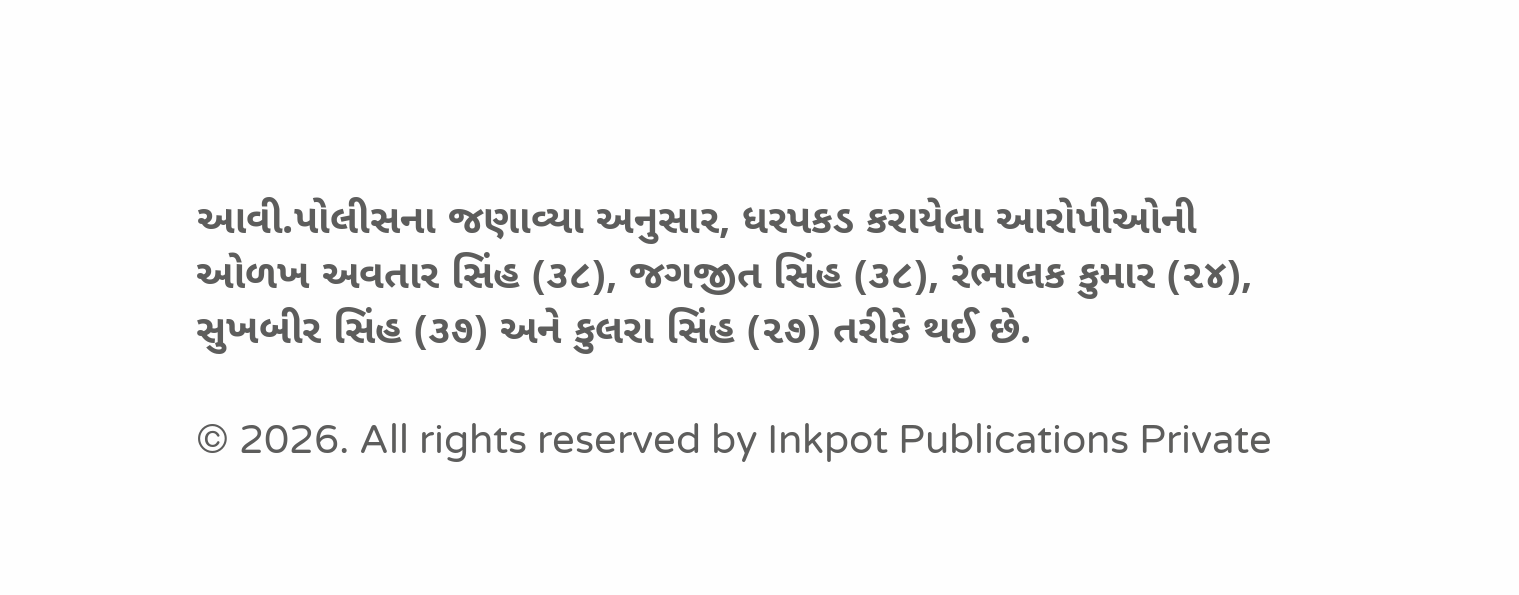આવી.પોલીસના જણાવ્યા અનુસાર, ધરપકડ કરાયેલા આરોપીઓની ઓળખ અવતાર સિંહ (૩૮), જગજીત સિંહ (૩૮), રંભાલક કુમાર (૨૪), સુખબીર સિંહ (૩૭) અને કુલરા સિંહ (૨૭) તરીકે થઈ છે.

© 2026. All rights reserved by Inkpot Publications Private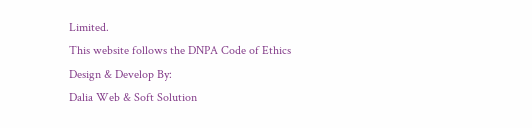Limited.
This website follows the DNPA Code of Ethics
Design & Develop By:
Dalia Web & Soft Solution